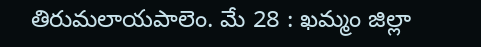తిరుమలాయపాలెం. మే 28 : ఖమ్మం జిల్లా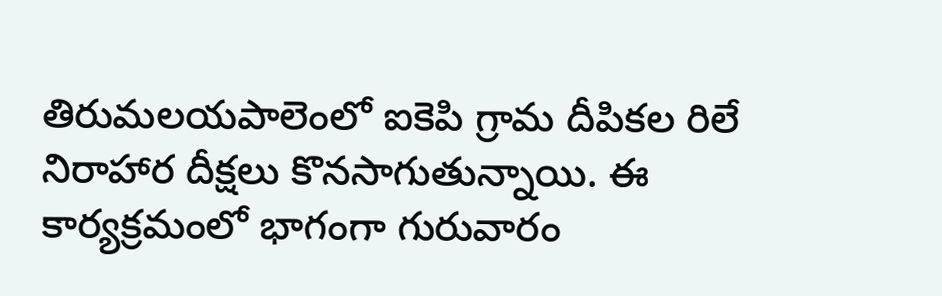తిరుమలయపాలెంలో ఐకెపి గ్రామ దీపికల రిలే నిరాహార దీక్షలు కొనసాగుతున్నాయి. ఈ కార్యక్రమంలో భాగంగా గురువారం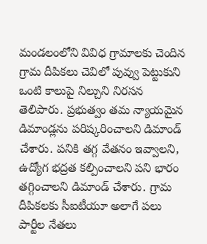మండలంలోని వివిధ గ్రామాలకు చెందిన గ్రామ దీపికలు చెవిలో పువ్వు పెట్టుకుని ఒంటి కాలుపై నిల్చుని నిరసన తెలిపారు. ప్రభుత్వం తమ న్యాయమైన డిమాండ్లను పరిష్కరించాలని డిమాండ్ చేశారు. పనికి తగ్గ వేతనం ఇవ్వాలని, ఉద్యోగ భద్రత కల్పించాలని పని భారం తగ్గించాలని డిమాండ్ చేశారు. గ్రామ దీపికలకు సీఐటీయూ అలాగే పలు పార్టీల నేతలు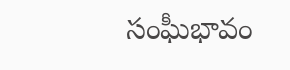సంఘీభావం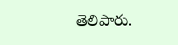తెలిపారు.